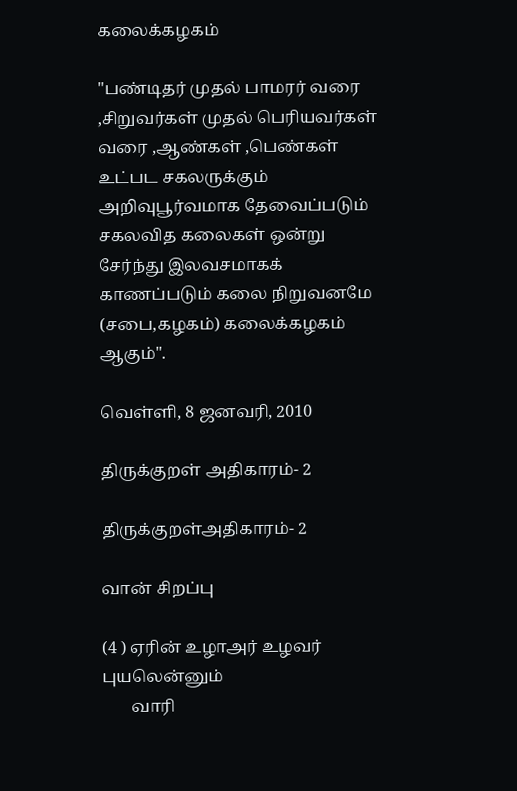கலைக்கழகம்

"பண்டிதர் முதல் பாமரர் வரை ,சிறுவர்கள் முதல் பெரியவர்கள் வரை ,ஆண்கள் ,பெண்கள் உட்பட சகலருக்கும் அறிவுபூர்வமாக தேவைப்படும் சகலவித கலைகள் ஒன்று சேர்ந்து இலவசமாகக் காணப்படும் கலை நிறுவனமே (சபை,கழகம்) கலைக்கழகம் ஆகும்".

வெள்ளி, 8 ஜனவரி, 2010

திருக்குறள் அதிகாரம்- 2

திருக்குறள்அதிகாரம்- 2

வான் சிறப்பு

(4 ) ஏரின் உழாஅர் உழவர் புயலென்னும்
       வாரி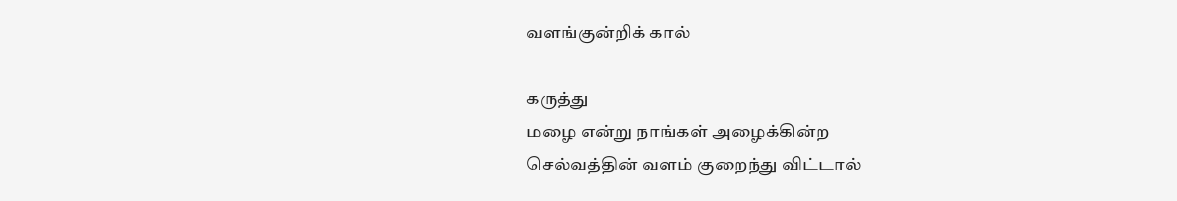வளங்குன்றிக் கால்

கருத்து
மழை என்று நாங்கள் அழைக்கின்ற
செல்வத்தின் வளம் குறைந்து விட்டால்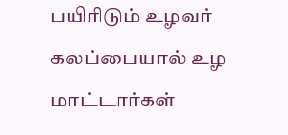பயிரிடும் உழவர் கலப்பையால் உழ
மாட்டார்கள்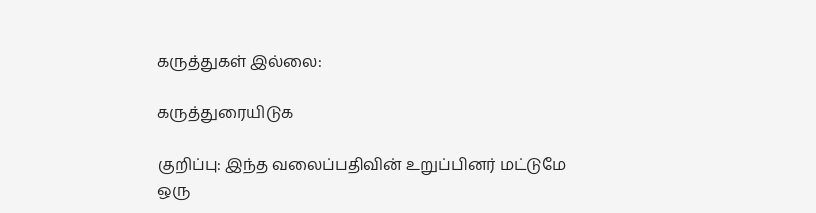கருத்துகள் இல்லை:

கருத்துரையிடுக

குறிப்பு: இந்த வலைப்பதிவின் உறுப்பினர் மட்டுமே ஒரு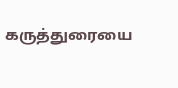கருத்துரையை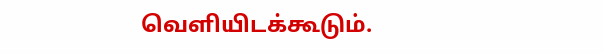வெளியிடக்கூடும்.